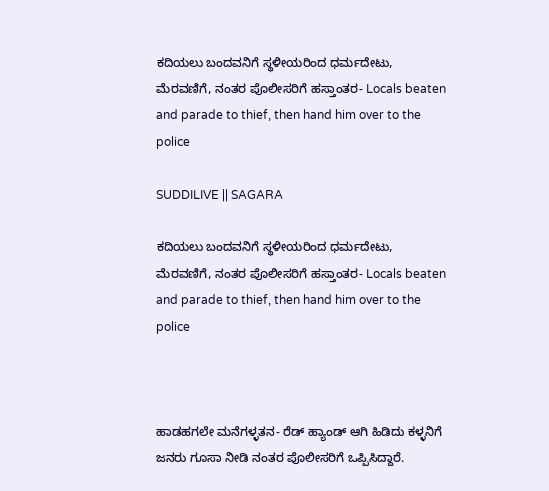ಕದಿಯಲು ಬಂದವನಿಗೆ ಸ್ಥಳೀಯರಿಂದ ಧರ್ಮದೇಟು, ಮೆರವಣಿಗೆ, ನಂತರ ಪೊಲೀಸರಿಗೆ ಹಸ್ತಾಂತರ- Locals beaten and parade to thief, then hand him over to the police

SUDDILIVE || SAGARA

ಕದಿಯಲು ಬಂದವನಿಗೆ ಸ್ಥಳೀಯರಿಂದ ಧರ್ಮದೇಟು, ಮೆರವಣಿಗೆ, ನಂತರ ಪೊಲೀಸರಿಗೆ ಹಸ್ತಾಂತರ- Locals beaten and parade to thief, then hand him over to the police



ಹಾಡಹಗಲೇ ಮನೆಗಳ್ಳತನ- ರೆಡ್ ಹ್ಯಾಂಡ್ ಆಗಿ ಹಿಡಿದು ಕಳ್ಳನಿಗೆ ಜನರು ಗೂಸಾ ನೀಡಿ ನಂತರ ಪೊಲೀಸರಿಗೆ ಒಪ್ಪಿಸಿದ್ದಾರೆ.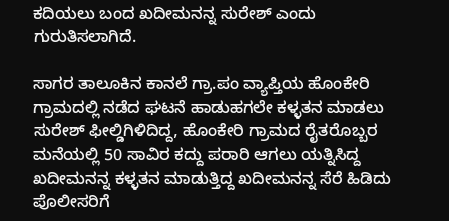ಕದಿಯಲು ಬಂದ ಖದೀಮನನ್ನ ಸುರೇಶ್ ಎಂದು ಗುರುತಿಸಲಾಗಿದೆ.

ಸಾಗರ ತಾಲೂಕಿನ ಕಾನಲೆ ಗ್ರಾ.ಪಂ ವ್ಯಾಪ್ತಿಯ ಹೊಂಕೇರಿ ಗ್ರಾಮದಲ್ಲಿ ನಡೆದ ಘಟನೆ ಹಾಡುಹಗಲೇ ಕಳ್ಳತನ ಮಾಡಲು ಸುರೇಶ್ ಫೀಲ್ಡಿಗಿಳಿದಿದ್ದ, ಹೊಂಕೇರಿ ಗ್ರಾಮದ ರೈತರೊಬ್ಬರ ಮನೆಯಲ್ಲಿ 50 ಸಾವಿರ ಕದ್ದು ಪರಾರಿ ಆಗಲು ಯತ್ನಿಸಿದ್ದ ಖದೀಮನನ್ನ ಕಳ್ಳತನ ಮಾಡುತ್ತಿದ್ದ ಖದೀಮನನ್ನ ಸೆರೆ ಹಿಡಿದು ಪೊಲೀಸರಿಗೆ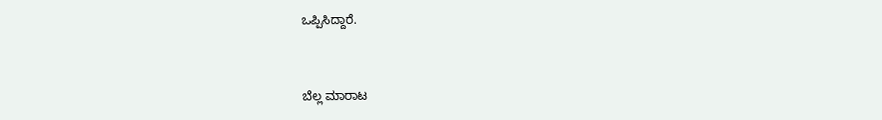ಒಪ್ಪಿಸಿದ್ದಾರೆ.


ಬೆಲ್ಲ ಮಾರಾಟ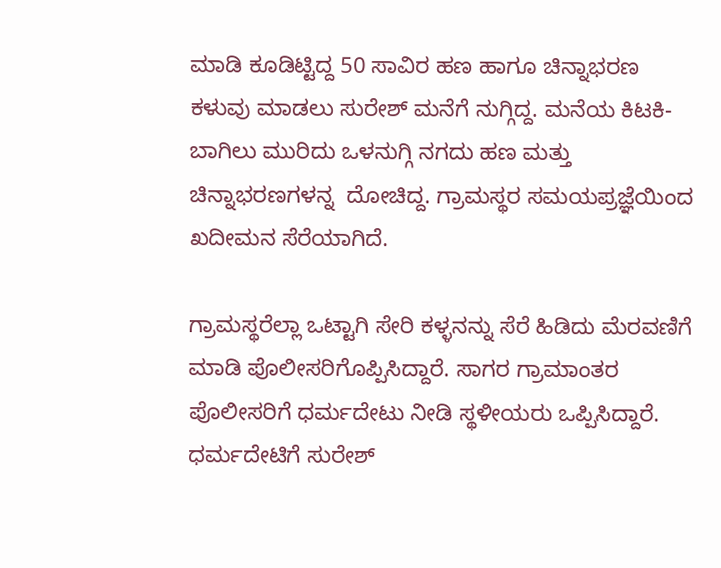ಮಾಡಿ ಕೂಡಿಟ್ಟಿದ್ದ 50 ಸಾವಿರ ಹಣ ಹಾಗೂ ಚಿನ್ನಾಭರಣ ಕಳುವು ಮಾಡಲು ಸುರೇಶ್ ಮನೆಗೆ ನುಗ್ಗಿದ್ದ. ಮನೆಯ ಕಿಟಕಿ-ಬಾಗಿಲು ಮುರಿದು ಒಳನುಗ್ಗಿ ನಗದು ಹಣ ಮತ್ತು ಚಿನ್ನಾಭರಣಗಳನ್ನ  ದೋಚಿದ್ದ. ಗ್ರಾಮಸ್ಥರ ಸಮಯಪ್ರಜ್ಞೆಯಿಂದ ಖದೀಮನ ಸೆರೆಯಾಗಿದೆ.

ಗ್ರಾಮಸ್ಥರೆಲ್ಲಾ ಒಟ್ಟಾಗಿ ಸೇರಿ ಕಳ್ಳನನ್ನು ಸೆರೆ ಹಿಡಿದು ಮೆರವಣಿಗೆ ಮಾಡಿ ಪೊಲೀಸರಿಗೊಪ್ಪಿಸಿದ್ದಾರೆ. ಸಾಗರ ಗ್ರಾಮಾಂತರ ಪೊಲೀಸರಿಗೆ ಧರ್ಮದೇಟು ನೀಡಿ ಸ್ಥಳೀಯರು ಒಪ್ಪಿಸಿದ್ದಾರೆ. ಧರ್ಮದೇಟಿಗೆ ಸುರೇಶ್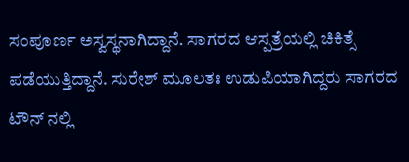ಸಂಪೂರ್ಣ ಅಸ್ವಸ್ಥನಾಗಿದ್ದಾನೆ. ಸಾಗರದ ಆಸ್ಪತ್ರೆಯಲ್ಲಿ ಚಿಕಿತ್ಸೆ ಪಡೆಯುತ್ತಿದ್ದಾನೆ. ಸುರೇಶ್ ಮೂಲತಃ ಉಡುಪಿಯಾಗಿದ್ದರು ಸಾಗರದ ಟೌನ್ ನಲ್ಲಿ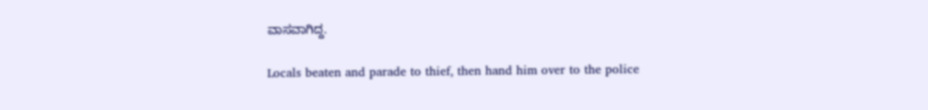ವಾಸವಾಗಿದ್ದ.

Locals beaten and parade to thief, then hand him over to the police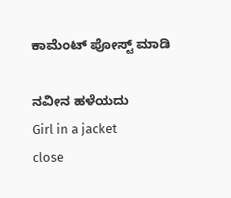ಕಾಮೆಂಟ್‌‌ ಪೋಸ್ಟ್‌ ಮಾಡಿ

ನವೀನ ಹಳೆಯದು
Girl in a jacket
close